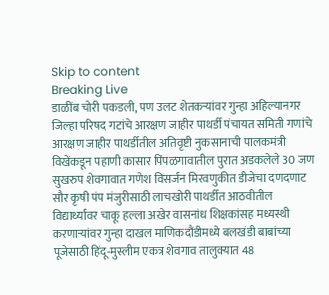Skip to content
Breaking Live
डाळींब चोरी पकडली, पण उलट शेतकर्‍यांवर गुन्हा अहिल्यानगर जिल्हा परिषद गटांचे आरक्षण जाहीर पाथर्डी पंचायत समिती गणांचे आरक्षण जाहीर पाथर्डीतील अतिवृष्टी नुकसानाची पालकमंत्री विखेंकडून पहाणी कासार पिंपळगावातील पुरात अडकलेले 30 जण सुखरुप शेवगावात गणेश विसर्जन मिरवणुकीत डीजेचा दणदणाट सौर कृषी पंप मंजुरीसाठी लाचखोरी पाथर्डीत आठवीतील विद्यार्थ्यावर चाकू हल्ला अखेर वासनांध शिक्षकांसह मध्यस्थी करणार्‍यांवर गुन्हा दाखल माणिकदौंडीमध्ये बलखंडी बाबांच्या पूजेसाठी हिंदू-मुस्लीम एकत्र शेवगाव तालुक्यात 48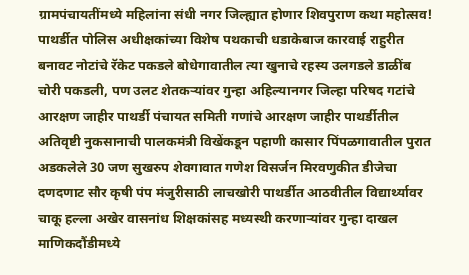ग्रामपंचायतींमध्ये महिलांना संधी नगर जिल्ह्यात होणार शिवपुराण कथा महोत्सव! पाथर्डीत पोलिस अधीक्षकांच्या विशेष पथकाची धडाकेबाज कारवाई राहुरीत बनावट नोटांचे रॅकेट पकडले बोधेगावातील त्या खुनाचे रहस्य उलगडले डाळींब चोरी पकडली, पण उलट शेतकर्‍यांवर गुन्हा अहिल्यानगर जिल्हा परिषद गटांचे आरक्षण जाहीर पाथर्डी पंचायत समिती गणांचे आरक्षण जाहीर पाथर्डीतील अतिवृष्टी नुकसानाची पालकमंत्री विखेंकडून पहाणी कासार पिंपळगावातील पुरात अडकलेले 30 जण सुखरुप शेवगावात गणेश विसर्जन मिरवणुकीत डीजेचा दणदणाट सौर कृषी पंप मंजुरीसाठी लाचखोरी पाथर्डीत आठवीतील विद्यार्थ्यावर चाकू हल्ला अखेर वासनांध शिक्षकांसह मध्यस्थी करणार्‍यांवर गुन्हा दाखल माणिकदौंडीमध्ये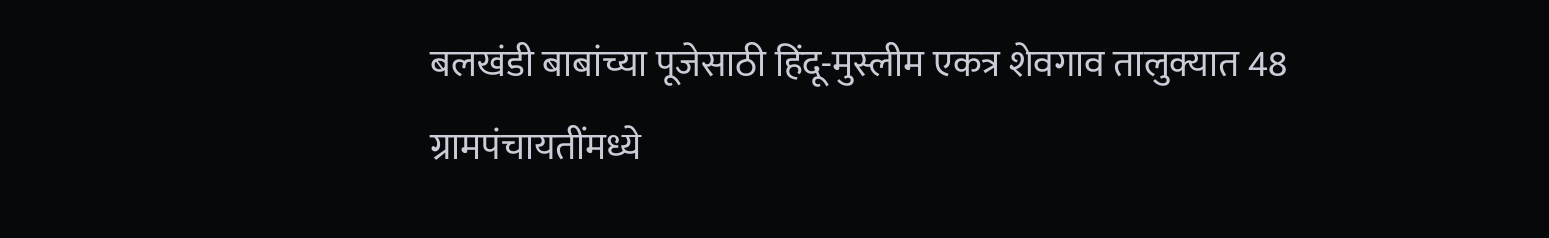बलखंडी बाबांच्या पूजेसाठी हिंदू-मुस्लीम एकत्र शेवगाव तालुक्यात 48 ग्रामपंचायतींमध्ये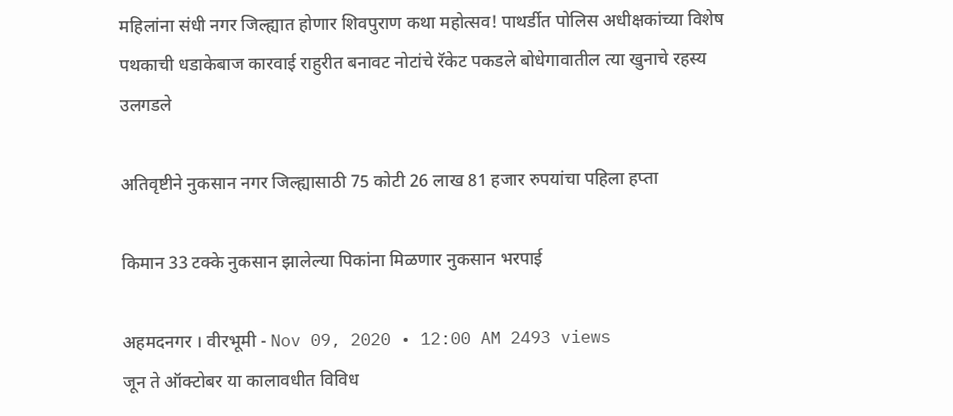महिलांना संधी नगर जिल्ह्यात होणार शिवपुराण कथा महोत्सव! पाथर्डीत पोलिस अधीक्षकांच्या विशेष पथकाची धडाकेबाज कारवाई राहुरीत बनावट नोटांचे रॅकेट पकडले बोधेगावातील त्या खुनाचे रहस्य उलगडले

अतिवृष्टीने नुकसान नगर जिल्ह्यासाठी 75 कोटी 26 लाख 81 हजार रुपयांचा पहिला हप्ता

किमान 33 टक्के नुकसान झालेल्या पिकांना मिळणार नुकसान भरपाई

अहमदनगर । वीरभूमी - Nov 09, 2020 • 12:00 AM 2493 views
जून ते ऑक्टोबर या कालावधीत विविध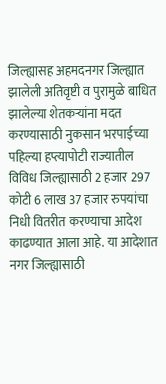जिल्ह्यासह अहमदनगर जिल्ह्यात झालेली अतिवृष्टी व पुरामुळे बाधित झालेल्या शेतकर्‍यांना मदत करण्यासाठी नुकसान भरपाईच्या पहिल्या हप्त्यापोटी राज्यातील विविध जिल्ह्यासाठी 2 हजार 297 कोटी 6 लाख 37 हजार रुपयांचा निधी वितरीत करण्याचा आदेश काढण्यात आला आहे. या आदेशात नगर जिल्ह्यासाठी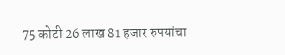75 कोटी 26 लाख 81 हजार रुपयांचा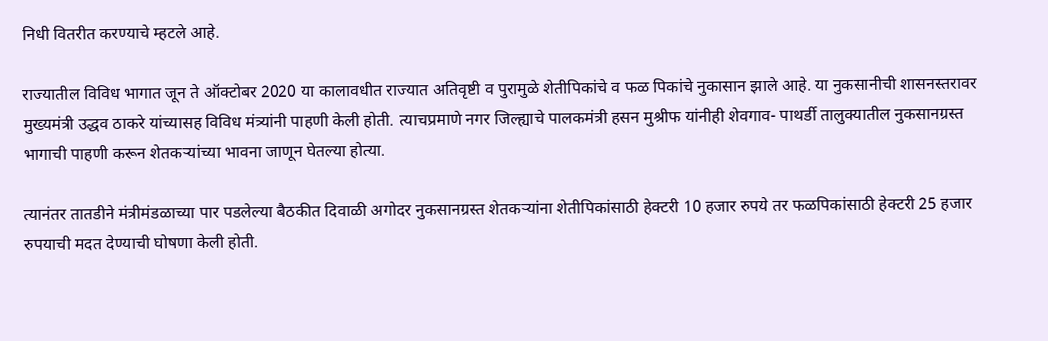निधी वितरीत करण्याचे म्हटले आहे.

राज्यातील विविध भागात जून ते ऑक्टोबर 2020 या कालावधीत राज्यात अतिवृष्टी व पुरामुळे शेतीपिकांचे व फळ पिकांचे नुकासान झाले आहे. या नुकसानीची शासनस्तरावर मुख्यमंत्री उद्धव ठाकरे यांच्यासह विविध मंत्र्यांनी पाहणी केली होती. त्याचप्रमाणे नगर जिल्ह्याचे पालकमंत्री हसन मुश्रीफ यांनीही शेवगाव- पाथर्डी तालुक्यातील नुकसानग्रस्त भागाची पाहणी करून शेतकर्‍यांच्या भावना जाणून घेतल्या होत्या.

त्यानंतर तातडीने मंत्रीमंडळाच्या पार पडलेल्या बैठकीत दिवाळी अगोदर नुकसानग्रस्त शेतकर्‍यांना शेतीपिकांसाठी हेक्टरी 10 हजार रुपये तर फळपिकांसाठी हेक्टरी 25 हजार रुपयाची मदत देण्याची घोषणा केली होती.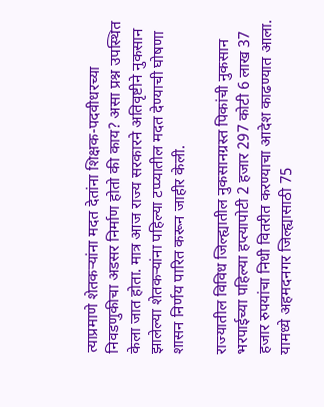त्याप्रमाणे शेतकर्‍यांना मदत देतांना शिक्षक-पदवीधरच्या निवडणुकीचा अडसर निर्माण होतो की काय? असा प्रश्न उपस्थित केला जात होता. मात्र आज राज्य सरकारने अतिवृष्टीने नुकसान झालेल्या शेतकर्‍यांना पहिल्या टप्प्यातील मदत देण्याची घोषणा शासन निर्णय पारित करून जाहीर केली.

राज्यातील विविध जिल्ह्यातील नुकसानग्रस्त पिकांची नुकसान भरपाईच्या पहिल्या हप्त्यापोटी 2 हजार 297 कोटी 6 लाख 37 हजार रुपयांचा निधी वितरीत करण्याचा आदेश काढण्यात आला. यामध्ये अहमदनगर जिल्ह्यासाठी 75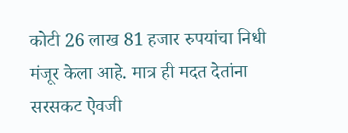कोटी 26 लाख 81 हजार रुपयांचा निधी मंजूर केला आहे. मात्र ही मदत देतांना सरसकट ऐवजी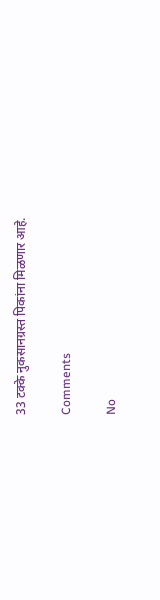33 टक्के नुकसानग्रस्त पिकांना मिळणार आहे.

Comments

No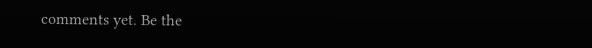comments yet. Be the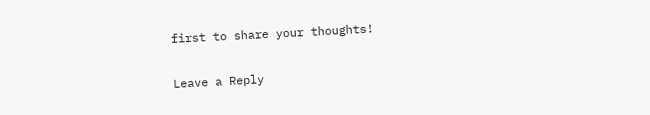first to share your thoughts!

Leave a Reply